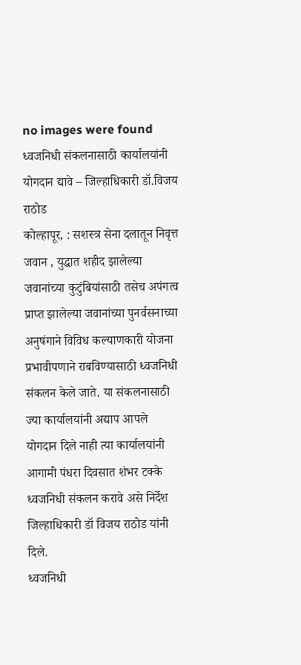no images were found
ध्वजनिधी संकलनासाठी कार्यालयांनी योगदान द्यावे – जिल्हाधिकारी डॉ.विजय राठोड
कोल्हापूर, : सशस्त्र सेना दलातून निवृत्त जवान , युद्धात शहीद झालेल्या जवानांच्या कुटुंबियांसाठी तसेच अपंगत्व प्राप्त झालेल्या जवानांच्या पुनर्वसनाच्या अनुषंगाने विविध कल्याणकारी योजना प्रभावीपणाने राबविण्यासाठी ध्वजनिधी संकलन केले जाते. या संकलनासाठी ज्या कार्यालयांनी अद्याप आपले योगदान दिले नाही त्या कार्यालयांनी आगामी पंधरा दिवसात शंभर टक्के ध्वजनिधी संकलन करावे असे निर्देश जिल्हाधिकारी डॉ विजय राठोड यांनी दिले.
ध्वजनिधी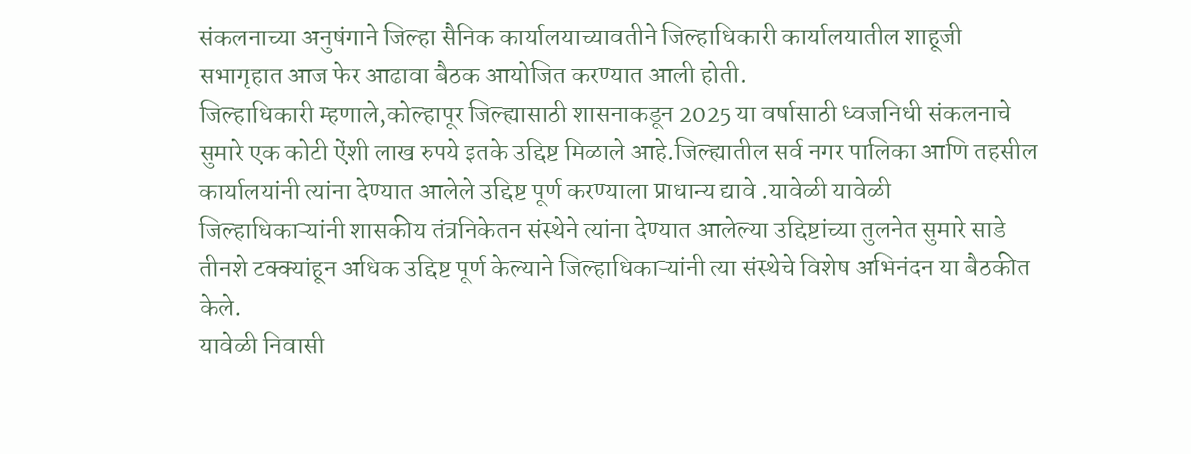संकलनाच्या अनुषंगाने जिल्हा सैनिक कार्यालयाच्यावतीने जिल्हाधिकारी कार्यालयातील शाहूजी सभागृहात आज फेर आढावा बैठक आयोजित करण्यात आली होती.
जिल्हाधिकारी म्हणाले,कोल्हापूर जिल्ह्यासाठी शासनाकडून 2025 या वर्षासाठी ध्वजनिधी संकलनाचे सुमारे एक कोटी ऐंशी लाख रुपये इतके उद्दिष्ट मिळाले आहे.जिल्ह्यातील सर्व नगर पालिका आणि तहसील कार्यालयांनी त्यांना देण्यात आलेले उद्दिष्ट पूर्ण करण्याला प्राधान्य द्यावे .यावेळी यावेळी जिल्हाधिकाऱ्यांनी शासकीय तंत्रनिकेतन संस्थेने त्यांना देण्यात आलेल्या उद्दिष्टांच्या तुलनेत सुमारे साडे तीनशे टक्क्यांहून अधिक उद्दिष्ट पूर्ण केल्याने जिल्हाधिकाऱ्यांनी त्या संस्थेचे विशेष अभिनंदन या बैठकीत केले.
यावेळी निवासी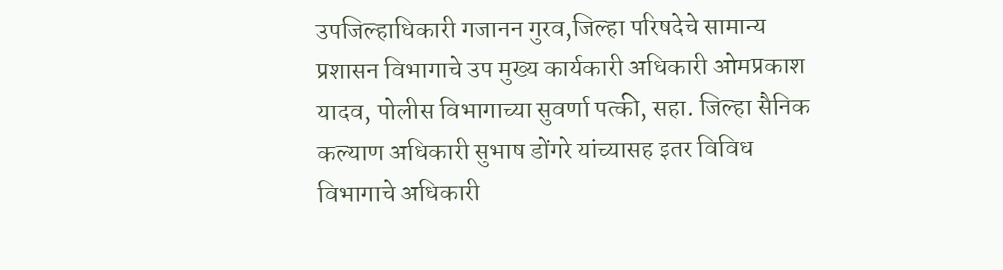उपजिल्हाधिकारी गजानन गुरव,जिल्हा परिषदेचे सामान्य प्रशासन विभागाचे उप मुख्य कार्यकारी अधिकारी ओमप्रकाश यादव, पोलीस विभागाच्या सुवर्णा पत्की, सहा. जिल्हा सैनिक कल्याण अधिकारी सुभाष डोंगरे यांच्यासह इतर विविध विभागाचे अधिकारी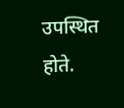उपस्थित होते.